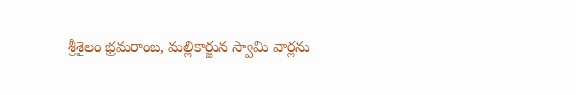శ్రీశైలం భ్రమరాంబ, మల్లికార్జున స్వామి వార్లను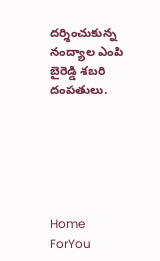దర్శించుకున్న నంద్యాల ఎంపి బైరెడ్డి శబరి దంపతులు.






Home
ForYou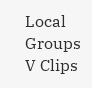Local
Groups
V Clips